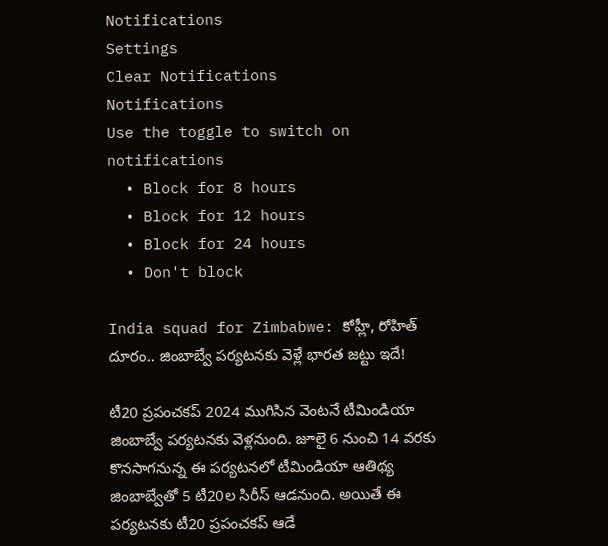Notifications
Settings
Clear Notifications
Notifications
Use the toggle to switch on notifications
  • Block for 8 hours
  • Block for 12 hours
  • Block for 24 hours
  • Don't block

India squad for Zimbabwe: కోహ్లీ, రోహిత్ దూరం.. జింబాబ్వే పర్యటనకు వెళ్లే భారత జట్టు ఇదే!

టీ20 ప్రపంచకప్ 2024 ముగిసిన వెంటనే టీమిండియా జింబాబ్వే పర్యటనకు వెళ్లనుంది. జూలై 6 నుంచి 14 వరకు కొనసాగనున్న ఈ పర్యటనలో టీమిండియా ఆతిథ్య జింబాబ్వేతో 5 టీ20ల సిరీస్ ఆడనుంది. అయితే ఈ పర్యటనకు టీ20 ప్రపంచకప్ ఆడే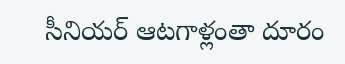సీనియర్ ఆటగాళ్లంతా దూరం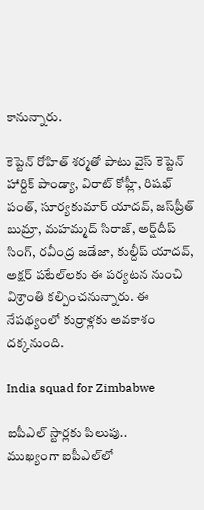కానున్నారు.

కెప్టెన్ రోహిత్ శర్మతో పాటు వైస్ కెప్టెన్ హార్దిక్ పాండ్యా, విరాట్ కోహ్లీ, రిషభ్ పంత్, సూర్యకుమార్ యాదవ్, జస్‌ప్రీత్ బుమ్రా, మహమ్మద్ సిరాజ్, అర్ష్‌దీప్ సింగ్, రవీంద్ర జడేజా, కుల్దీప్ యాదవ్, అక్షర్ పటేల్‌లకు ఈ పర్యటన నుంచి విశ్రాంతి కల్పించనున్నారు. ఈ నేపథ్యంలో కుర్రాళ్లకు అవకాశం దక్కనుంది.

India squad for Zimbabwe

ఐపీఎల్ స్టార్లకు పిలుపు..
ముఖ్యంగా ఐపీఎల్‌లో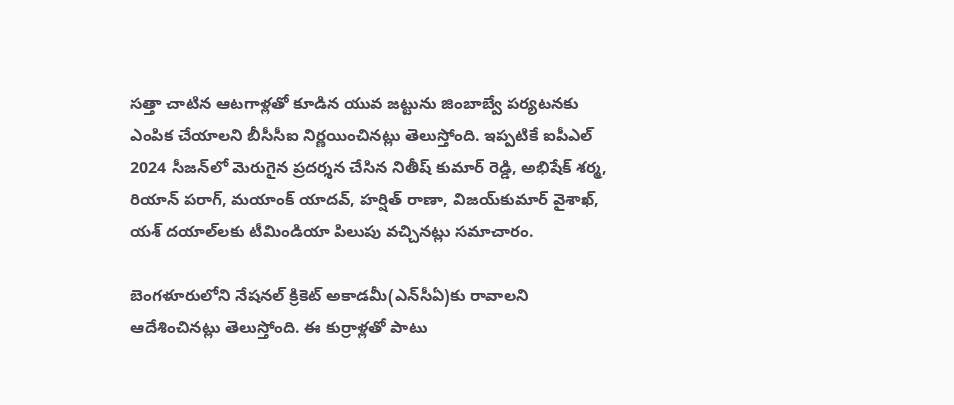సత్తా చాటిన ఆటగాళ్లతో కూడిన యువ జట్టును జింబాబ్వే పర్యటనకు ఎంపిక చేయాలని బీసీసీఐ నిర్ణయించినట్లు తెలుస్తోంది. ఇప్పటికే ఐపీఎల్ 2024 సీజన్‌లో మెరుగైన ప్రదర్శన చేసిన నితీష్ కుమార్ రెడ్డి, అభిషేక్ శర్మ, రియాన్ పరాగ్, మయాంక్ యాదవ్, హర్షిత్ రాణా, విజయ్‌కుమార్ వైశాఖ్‌, యశ్ దయాల్‌ల‌కు టీమిండియా పిలుపు వచ్చినట్లు సమాచారం.

బెంగళూరులోని నేషనల్ క్రికెట్ అకాడమీ(ఎన్‌సీఏ)కు రావాలని ఆదేశించినట్లు తెలుస్తోంది. ఈ కుర్రాళ్లతో పాటు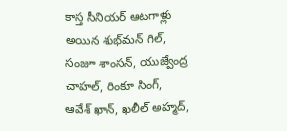కాస్త సీనియర్ ఆటగాళ్లు అయిన శుభ్‌మన్ గిల్, సంజూ శాంసన్, యుజ్వేంద్ర చాహల్, రింకూ సింగ్, ఆవేశ్ ఖాన్‌, ఖలీల్ అహ్మద్‌,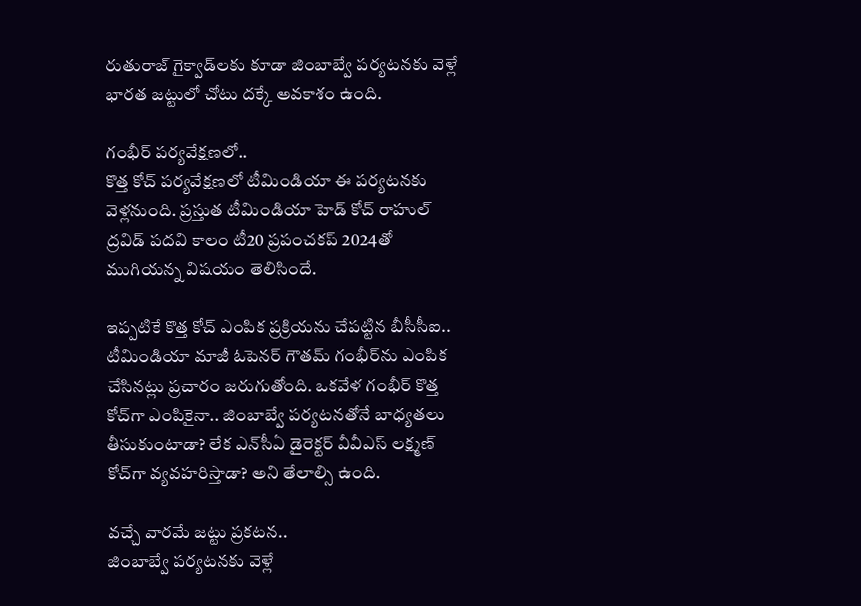రుతురాజ్ గైక్వాడ్‌లకు కూడా జింబాబ్వే పర్యటనకు వెళ్లే భారత జట్టులో చోటు దక్కే అవకాశం ఉంది.

గంభీర్ పర్యవేక్షణలో..
కొత్త కోచ్ పర్యవేక్షణలో టీమిండియా ఈ పర్యటనకు వెళ్లనుంది. ప్రస్తుత టీమిండియా హెడ్ కోచ్ రాహుల్ ద్రవిడ్ పదవి కాలం టీ20 ప్రపంచకప్ 2024తో ముగియన్న విషయం తెలిసిందే.

ఇప్పటికే కొత్త కోచ్ ఎంపిక ప్రక్రియను చేపట్టిన బీసీసీఐ.. టీమిండియా మాజీ ఓపెనర్ గౌతమ్ గంభీర్‌ను ఎంపిక చేసినట్లు ప్రచారం జరుగుతోంది. ఒకవేళ గంభీర్ కొత్త కోచ్‌గా ఎంపికైనా.. జింబాబ్వే పర్యటనతోనే బాధ్యతలు తీసుకుంటాడా? లేక ఎన్‌సీఏ డైరెక్టర్ వీవీఎస్ లక్ష్మణ్ కోచ్‌గా వ్యవహరిస్తాడా? అని తేలాల్సి ఉంది.

వచ్చే వారమే జట్టు ప్రకటన..
జింబాబ్వే పర్యటనకు వెళ్లే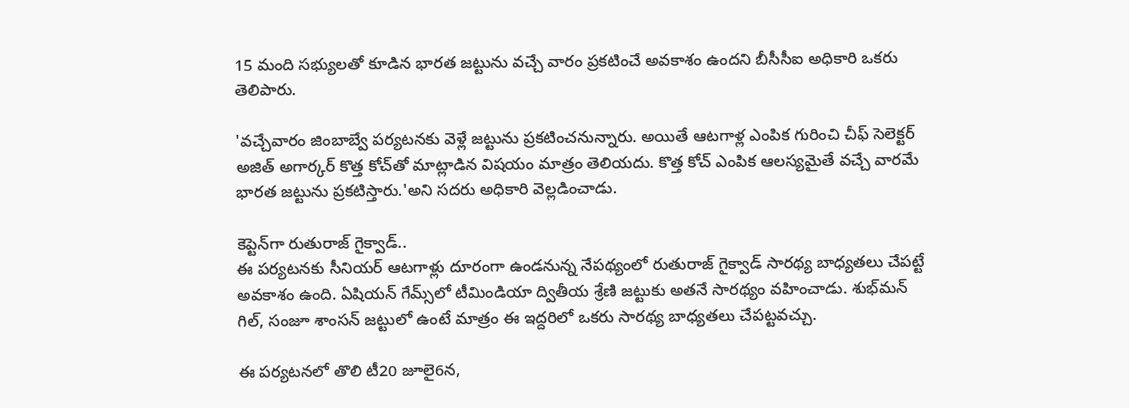15 మంది సభ్యులతో కూడిన భారత జట్టును వచ్చే వారం ప్రకటించే అవకాశం ఉందని బీసీసీఐ అధికారి ఒకరు తెలిపారు.

'వచ్చేవారం జింబాబ్వే పర్యటనకు వెళ్లే జట్టును ప్రకటించనున్నారు. అయితే ఆటగాళ్ల ఎంపిక గురించి చీఫ్ సెలెక్టర్ అజిత్ అగార్కర్ కొత్త కోచ్‌తో మాట్లాడిన విషయం మాత్రం తెలియదు. కొత్త కోచ్ ఎంపిక ఆలస్యమైతే వచ్చే వారమే భారత జట్టును ప్రకటిస్తారు.'అని సదరు అధికారి వెల్లడించాడు.

కెప్టెన్‌గా రుతురాజ్ గైక్వాడ్..
ఈ పర్యటనకు సీనియర్ ఆటగాళ్లు దూరంగా ఉండనున్న నేపథ్యంలో రుతురాజ్ గైక్వాడ్ సారథ్య బాధ్యతలు చేపట్టే అవకాశం ఉంది. ఏషియన్ గేమ్స్‌లో టీమిండియా ద్వితీయ శ్రేణి జట్టుకు అతనే సారథ్యం వహించాడు. శుభ్‌మన్ గిల్, సంజూ శాంసన్ జట్టులో ఉంటే మాత్రం ఈ ఇద్దరిలో ఒకరు సారథ్య బాధ్యతలు చేపట్టవచ్చు.

ఈ పర్యటనలో తొలి టీ20 జూలై6న,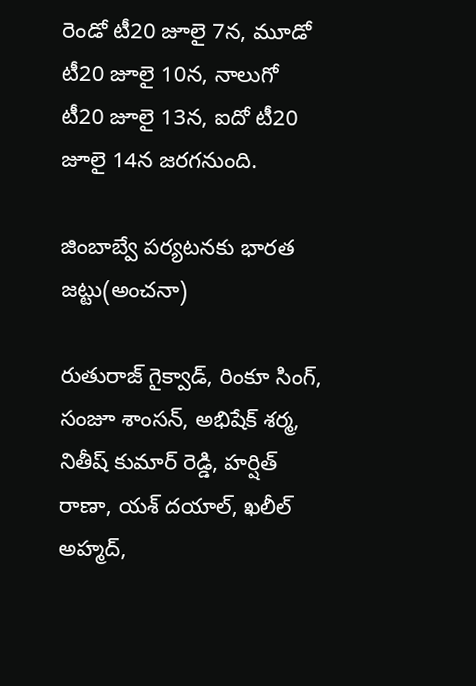రెండో టీ20 జూలై 7న, మూడో టీ20 జూలై 10న, నాలుగో టీ20 జూలై 13న, ఐదో టీ20 జూలై 14న జరగనుంది.

జింబాబ్వే పర్యటనకు భారత జట్టు(అంచనా)

రుతురాజ్ గైక్వాడ్, రింకూ సింగ్, సంజూ శాంసన్, అభిషేక్ శర్మ, నితీష్ కుమార్ రెడ్డి, హర్షిత్ రాణా, యశ్ దయాల్, ఖలీల్ అహ్మద్,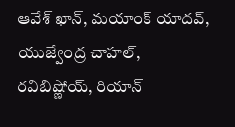ఆవేశ్ ఖాన్, మయాంక్ యాదవ్, యుజ్వేంద్ర చాహల్, రవిబిష్ణోయ్, రియాన్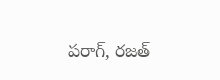పరాగ్, రజత్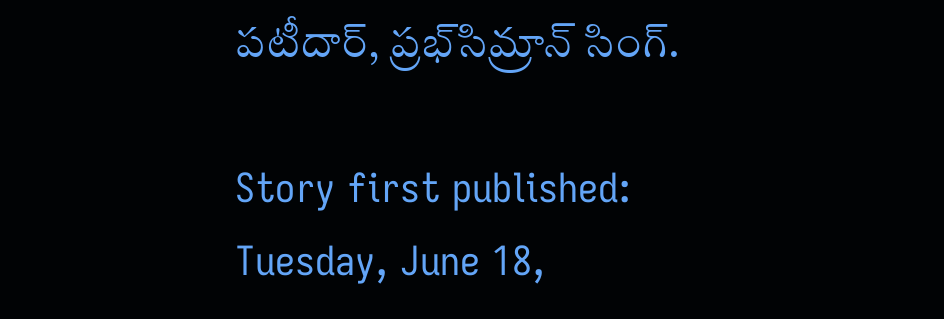పటీదార్, ప్రభ్‌సిమ్రాన్ సింగ్.

Story first published: Tuesday, June 18,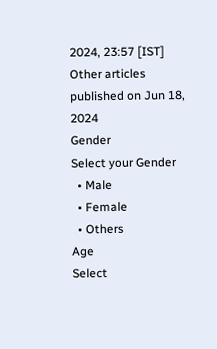2024, 23:57 [IST]
Other articles published on Jun 18, 2024
Gender
Select your Gender
  • Male
  • Female
  • Others
Age
Select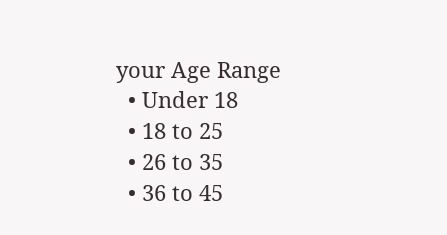your Age Range
  • Under 18
  • 18 to 25
  • 26 to 35
  • 36 to 45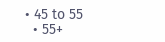• 45 to 55
  • 55+